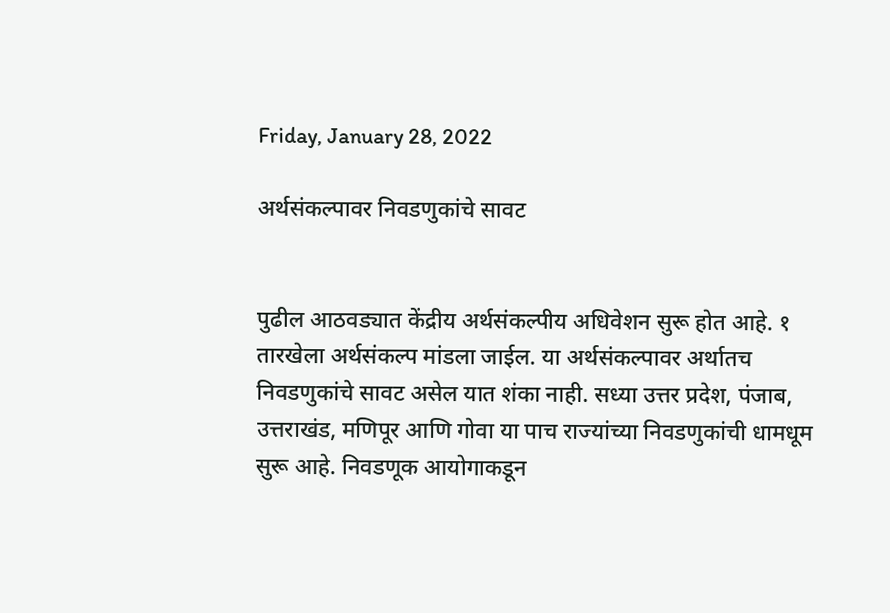Friday, January 28, 2022

अर्थसंकल्पावर निवडणुकांचे सावट


पुढील आठवड्यात केंद्रीय अर्थसंकल्पीय अधिवेशन सुरू होत आहे. १ तारखेला अर्थसंकल्प मांडला जाईल. या अर्थसंकल्पावर अर्थातच निवडणुकांचे सावट असेल यात शंका नाही. सध्या उत्तर प्रदेश, पंजाब, उत्तराखंड, मणिपूर आणि गोवा या पाच राज्यांच्या निवडणुकांची धामधूम सुरू आहे. निवडणूक आयोगाकडून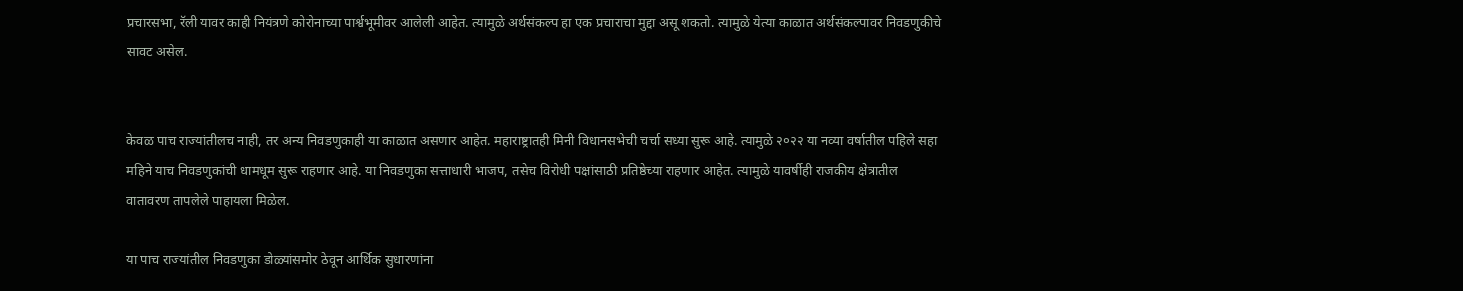प्रचारसभा, रॅली यावर काही नियंत्रणे कोरोनाच्या पार्श्वभूमीवर आलेली आहेत. त्यामुळे अर्थसंकल्प हा एक प्रचाराचा मुद्दा असू शकतो. त्यामुळे येत्या काळात अर्थसंकल्पावर निवडणुकीचे सावट असेल.


केवळ पाच राज्यांतीलच नाही, तर अन्य निवडणुकाही या काळात असणार आहेत. महाराष्ट्रातही मिनी विधानसभेची चर्चा सध्या सुरू आहे. त्यामुळे २०२२ या नव्या वर्षातील पहिले सहा महिने याच निवडणुकांची धामधूम सुरू राहणार आहे. या निवडणुका सत्ताधारी भाजप, तसेच विरोधी पक्षांसाठी प्रतिष्ठेच्या राहणार आहेत. त्यामुळे यावर्षीही राजकीय क्षेत्रातील वातावरण तापलेले पाहायला मिळेल.

या पाच राज्यांतील निवडणुका डोळ्यांसमोर ठेवून आर्थिक सुधारणांना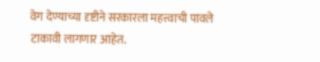वेग देण्याच्या दृष्टीने सरकारला महत्त्वाची पावले टाकावी लागणार आहेत.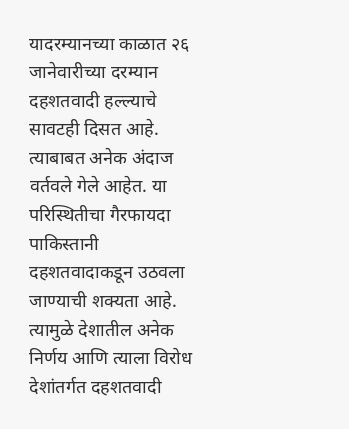यादरम्यानच्या काळात २६ जानेवारीच्या दरम्यान दहशतवादी हल्ल्याचे सावटही दिसत आहे. त्याबाबत अनेक अंदाज वर्तवले गेले आहेत. या परिस्थितीचा गैरफायदा पाकिस्तानी दहशतवादाकडून उठवला जाण्याची शक्यता आहे. त्यामुळे देशातील अनेक निर्णय आणि त्याला विरोध देशांतर्गत दहशतवादी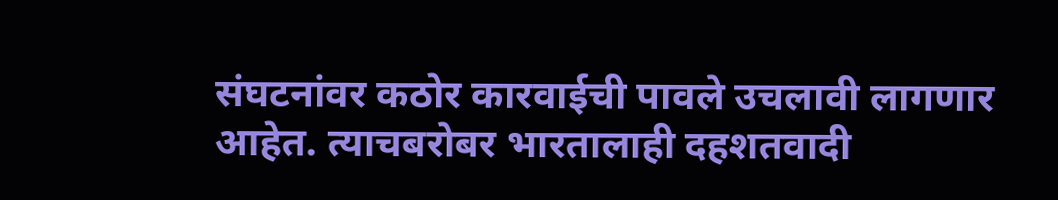संघटनांवर कठोर कारवाईची पावले उचलावी लागणार आहेत. त्याचबरोबर भारतालाही दहशतवादी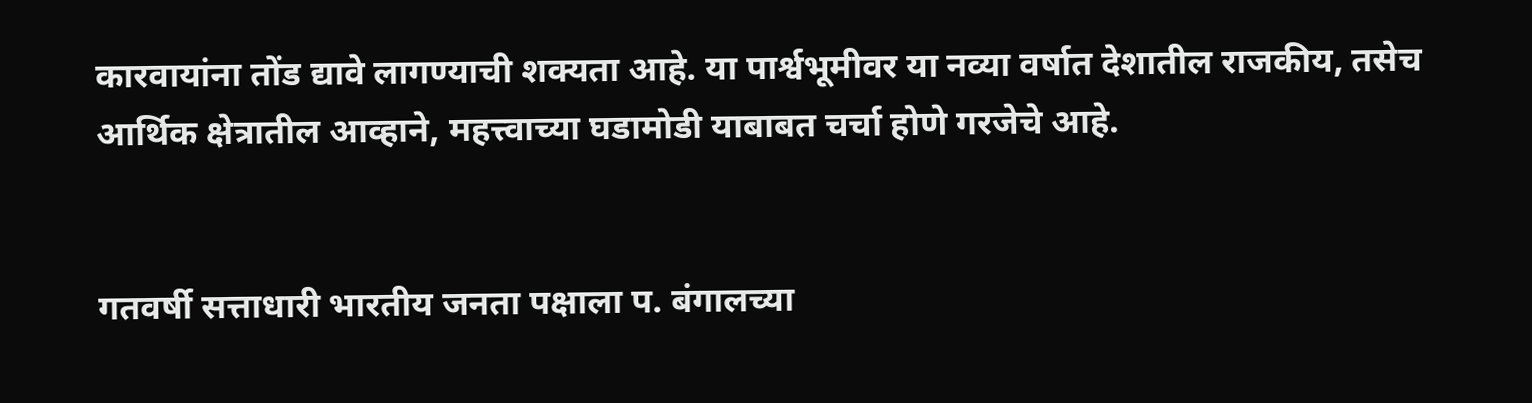कारवायांना तोंड द्यावे लागण्याची शक्यता आहे. या पार्श्वभूमीवर या नव्या वर्षात देशातील राजकीय, तसेच आर्थिक क्षेत्रातील आव्हाने, महत्त्वाच्या घडामोडी याबाबत चर्चा होणे गरजेचे आहे.


गतवर्षी सत्ताधारी भारतीय जनता पक्षाला प. बंगालच्या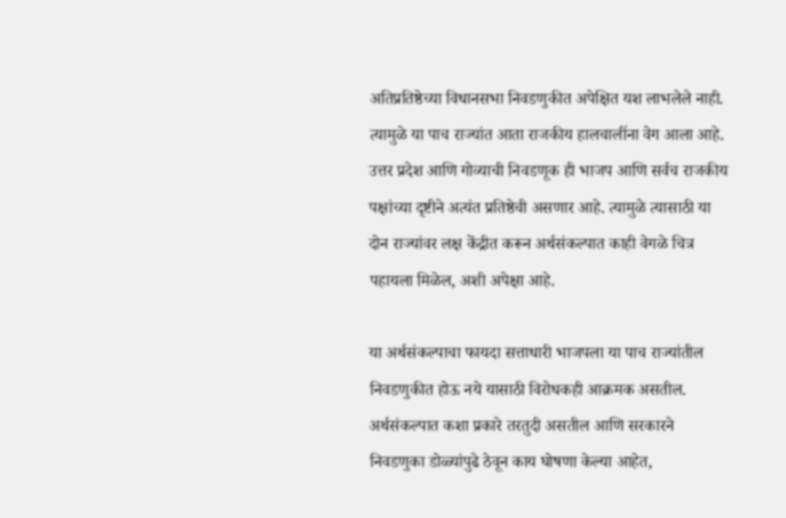अतिप्रतिष्ठेच्या विधानसभा निवडणुकीत अपेक्षित यश लाभलेले नाही. त्यामुळे या पाच राज्यांत आता राजकीय हालचालींना वेग आला आहे. उत्तर प्रदेश आणि गोव्याची निवडणूक ही भाजप आणि सर्वच राजकीय पक्षांच्या दृष्टीने अत्यंत प्रतिष्ठेची असणार आहे. त्यामुळे त्यासाठी या दोन राज्यांवर लक्ष केंद्रीत करून अर्थसंकल्पात काही वेगळे चित्र पहायला मिळेल, अशी अपेक्षा आहे.

या अर्थसंकल्पाचा फायदा सत्ताधारी भाजपला या पाच राज्यांतील निवडणुकीत होऊ नये यासाठी विरोधकही आक्रमक असतील. अर्थसंकल्पात कशा प्रकारे तरतुदी असतील आणि सरकारने निवडणुका डोळ्यांपुढे ठेवून काय घोषणा केल्या आहेत,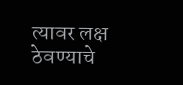त्यावर लक्ष ठेवण्याचे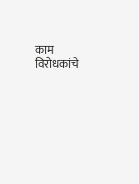काम विरोधकांचे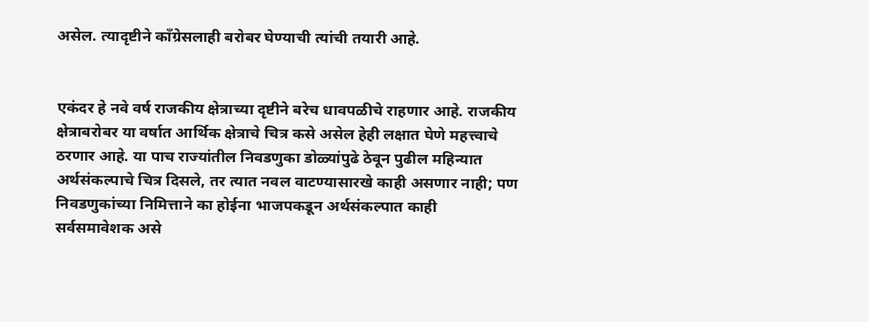असेल. त्यादृष्टीने काँग्रेसलाही बरोबर घेण्याची त्यांची तयारी आहे.


एकंदर हे नवे वर्ष राजकीय क्षेत्राच्या दृष्टीने बरेच धावपळीचे राहणार आहे. राजकीय क्षेत्राबरोबर या वर्षात आर्थिक क्षेत्राचे चित्र कसे असेल हेही लक्षात घेणे महत्त्वाचे ठरणार आहे. या पाच राज्यांतील निवडणुका डोळ्यांपुढे ठेवून पुढील महिन्यात अर्थसंकल्पाचे चित्र दिसले, तर त्यात नवल वाटण्यासारखे काही असणार नाही; पण निवडणुकांच्या निमित्ताने का होईना भाजपकडून अर्थसंकल्पात काही सर्वसमावेशक असे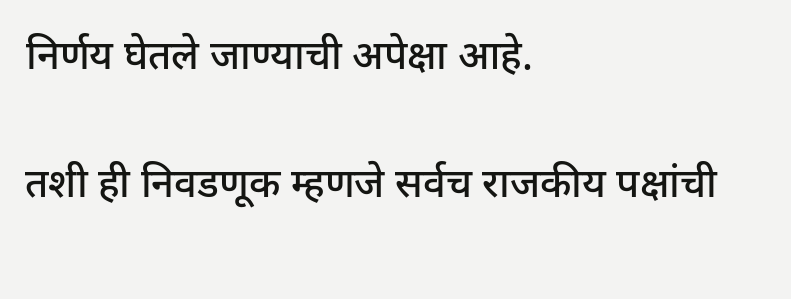निर्णय घेतले जाण्याची अपेक्षा आहे.

तशी ही निवडणूक म्हणजे सर्वच राजकीय पक्षांची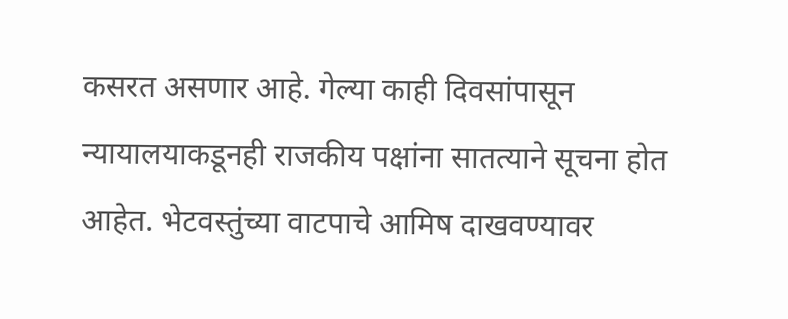कसरत असणार आहे. गेल्या काही दिवसांपासून न्यायालयाकडूनही राजकीय पक्षांना सातत्याने सूचना होत आहेत. भेटवस्तुंच्या वाटपाचे आमिष दाखवण्यावर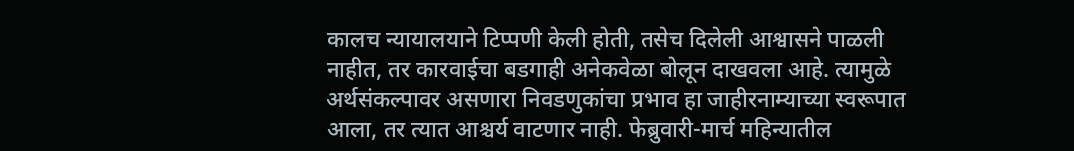कालच न्यायालयाने टिप्पणी केली होती, तसेच दिलेली आश्वासने पाळली नाहीत, तर कारवाईचा बडगाही अनेकवेळा बोलून दाखवला आहे. त्यामुळे अर्थसंकल्पावर असणारा निवडणुकांचा प्रभाव हा जाहीरनाम्याच्या स्वरूपात आला, तर त्यात आश्चर्य वाटणार नाही. फेब्रुवारी-मार्च महिन्यातील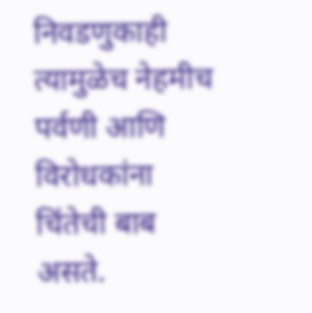निवडणुकाही त्यामुळेच नेहमीच पर्वणी आणि विरोधकांना चिंतेची बाब असते.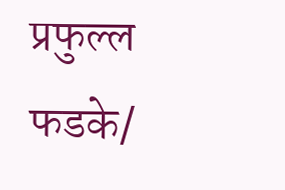प्रफुल्ल फडके/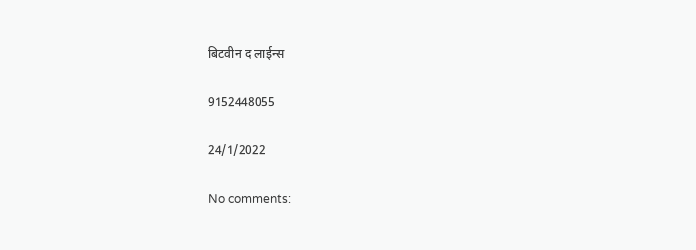बिटवीन द लाईन्स

9152448055

24/1/2022

No comments: